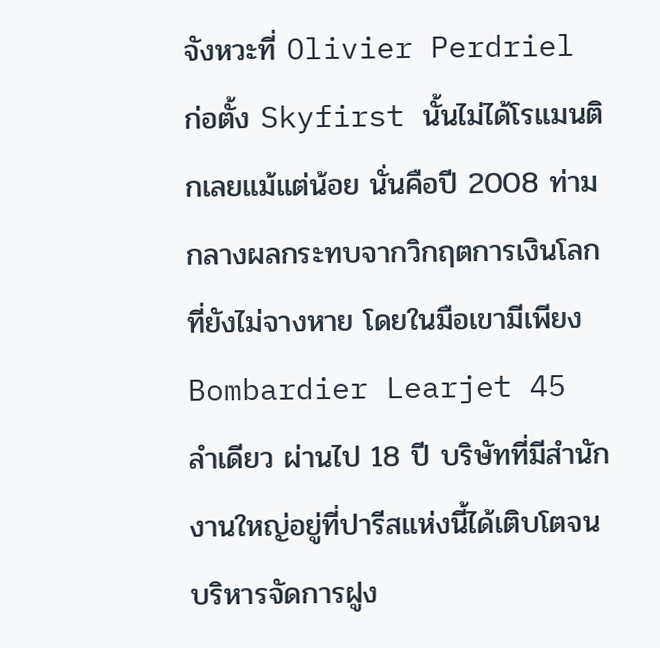จังหวะที่ Olivier Perdriel ก่อตั้ง Skyfirst นั้นไม่ได้โรแมนติกเลยแม้แต่น้อย นั่นคือปี 2008 ท่ามกลางผลกระทบจากวิกฤตการเงินโลกที่ยังไม่จางหาย โดยในมือเขามีเพียง Bombardier Learjet 45 ลำเดียว ผ่านไป 18 ปี บริษัทที่มีสำนักงานใหญ่อยู่ที่ปารีสแห่งนี้ได้เติบโตจนบริหารจัดการฝูง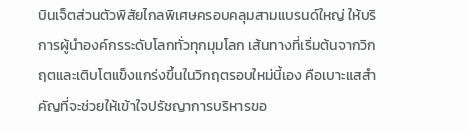บินเจ็ตส่วนตัวพิสัยไกลพิเศษครอบคลุมสามแบรนด์ใหญ่ ให้บริการผู้นำองค์กรระดับโลกทั่วทุกมุมโลก เส้นทางที่เริ่มต้นจากวิกฤตและเติบโตแข็งแกร่งขึ้นในวิกฤตรอบใหม่นี้เอง คือเบาะแสสำคัญที่จะช่วยให้เข้าใจปรัชญาการบริหารขอ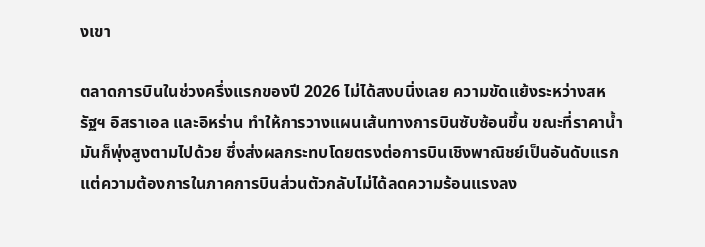งเขา

ตลาดการบินในช่วงครึ่งแรกของปี 2026 ไม่ได้สงบนิ่งเลย ความขัดแย้งระหว่างสหรัฐฯ อิสราเอล และอิหร่าน ทำให้การวางแผนเส้นทางการบินซับซ้อนขึ้น ขณะที่ราคาน้ำมันก็พุ่งสูงตามไปด้วย ซึ่งส่งผลกระทบโดยตรงต่อการบินเชิงพาณิชย์เป็นอันดับแรก แต่ความต้องการในภาคการบินส่วนตัวกลับไม่ได้ลดความร้อนแรงลง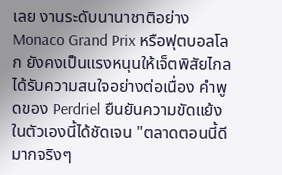เลย งานระดับนานาชาติอย่าง Monaco Grand Prix หรือฟุตบอลโลก ยังคงเป็นแรงหนุนให้เจ็ตพิสัยไกลได้รับความสนใจอย่างต่อเนื่อง คำพูดของ Perdriel ยืนยันความขัดแย้งในตัวเองนี้ได้ชัดเจน "ตลาดตอนนี้ดีมากจริงๆ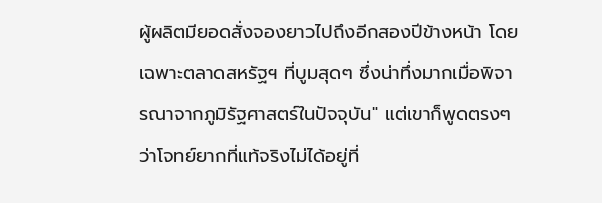ผู้ผลิตมียอดสั่งจองยาวไปถึงอีกสองปีข้างหน้า โดยเฉพาะตลาดสหรัฐฯ ที่บูมสุดๆ ซึ่งน่าทึ่งมากเมื่อพิจารณาจากภูมิรัฐศาสตร์ในปัจจุบัน" แต่เขาก็พูดตรงๆ ว่าโจทย์ยากที่แท้จริงไม่ได้อยู่ที่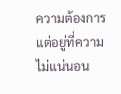ความต้องการ แต่อยู่ที่ความไม่แน่นอน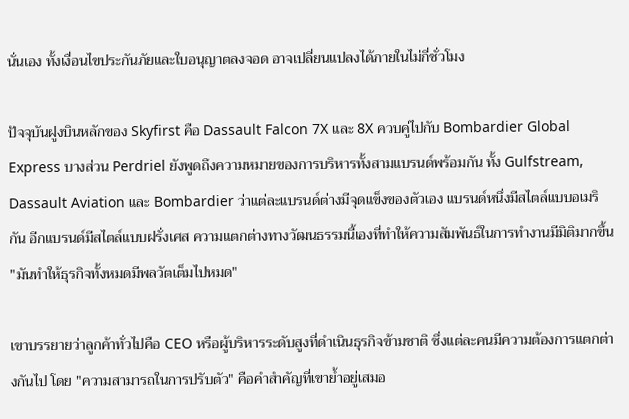นั่นเอง ทั้งเงื่อนไขประกันภัยและใบอนุญาตลงจอด อาจเปลี่ยนแปลงได้ภายในไม่กี่ชั่วโมง

ปัจจุบันฝูงบินหลักของ Skyfirst คือ Dassault Falcon 7X และ 8X ควบคู่ไปกับ Bombardier Global Express บางส่วน Perdriel ยังพูดถึงความหมายของการบริหารทั้งสามแบรนด์พร้อมกัน ทั้ง Gulfstream, Dassault Aviation และ Bombardier ว่าแต่ละแบรนด์ต่างมีจุดแข็งของตัวเอง แบรนด์หนึ่งมีสไตล์แบบอเมริกัน อีกแบรนด์มีสไตล์แบบฝรั่งเศส ความแตกต่างทางวัฒนธรรมนี้เองที่ทำให้ความสัมพันธ์ในการทำงานมีมิติมากขึ้น "มันทำให้ธุรกิจทั้งหมดมีพลวัตเต็มไปหมด"

เขาบรรยายว่าลูกค้าทั่วไปคือ CEO หรือผู้บริหารระดับสูงที่ดำเนินธุรกิจข้ามชาติ ซึ่งแต่ละคนมีความต้องการแตกต่างกันไป โดย "ความสามารถในการปรับตัว" คือคำสำคัญที่เขาย้ำอยู่เสมอ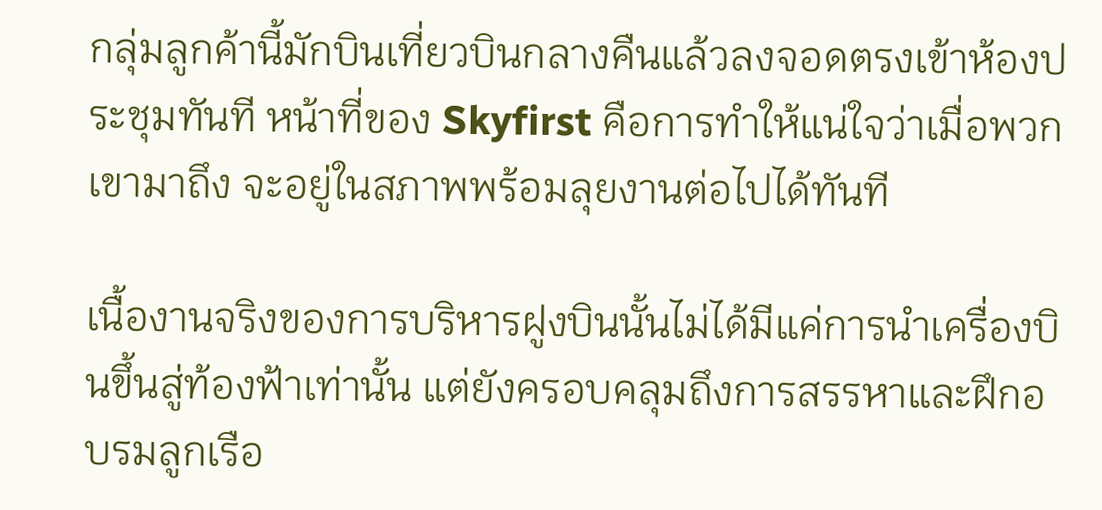กลุ่มลูกค้านี้มักบินเที่ยวบินกลางคืนแล้วลงจอดตรงเข้าห้องประชุมทันที หน้าที่ของ Skyfirst คือการทำให้แน่ใจว่าเมื่อพวกเขามาถึง จะอยู่ในสภาพพร้อมลุยงานต่อไปได้ทันที

เนื้องานจริงของการบริหารฝูงบินนั้นไม่ได้มีแค่การนำเครื่องบินขึ้นสู่ท้องฟ้าเท่านั้น แต่ยังครอบคลุมถึงการสรรหาและฝึกอบรมลูกเรือ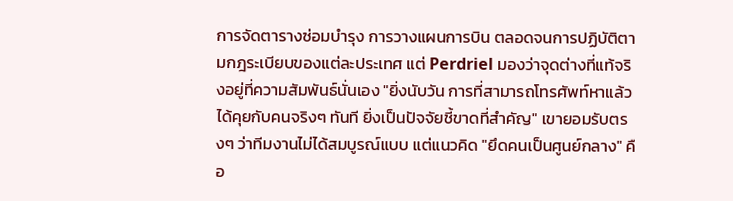การจัดตารางซ่อมบำรุง การวางแผนการบิน ตลอดจนการปฏิบัติตามกฎระเบียบของแต่ละประเทศ แต่ Perdriel มองว่าจุดต่างที่แท้จริงอยู่ที่ความสัมพันธ์นั่นเอง "ยิ่งนับวัน การที่สามารถโทรศัพท์หาแล้วได้คุยกับคนจริงๆ ทันที ยิ่งเป็นปัจจัยชี้ขาดที่สำคัญ" เขายอมรับตรงๆ ว่าทีมงานไม่ได้สมบูรณ์แบบ แต่แนวคิด "ยึดคนเป็นศูนย์กลาง" คือ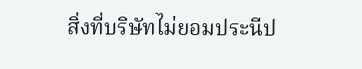สิ่งที่บริษัทไม่ยอมประนีป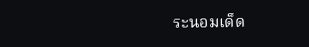ระนอมเด็ด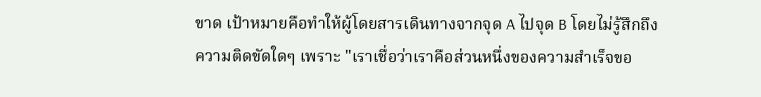ขาด เป้าหมายคือทำให้ผู้โดยสารเดินทางจากจุด A ไปจุด B โดยไม่รู้สึกถึงความติดขัดใดๆ เพราะ "เราเชื่อว่าเราคือส่วนหนึ่งของความสำเร็จขอ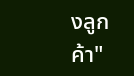งลูกค้า"